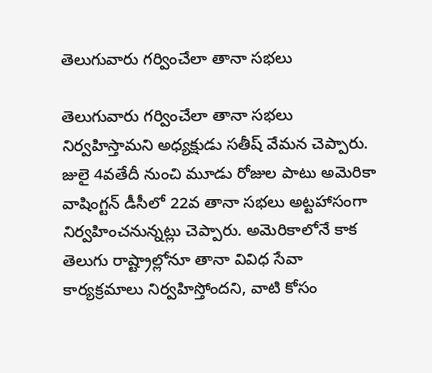తెలుగువారు గర్వించేలా తానా సభలు

తెలుగువారు గర్వించేలా తానా సభలు నిర్వహిస్తామని అధ్యక్షుడు సతీష్ వేమన చెప్పారు. జులై 4వతేదీ నుంచి మూడు రోజుల పాటు అమెరికా వాషింగ్టన్ డీసీలో 22వ తానా సభలు అట్టహాసంగా నిర్వహించనున్నట్లు చెప్పారు. అమెరికాలోనే కాక తెలుగు రాష్ట్రాల్లోనూ తానా వివిధ సేవా కార్యక్రమాలు నిర్వహిస్తోందని, వాటి కోసం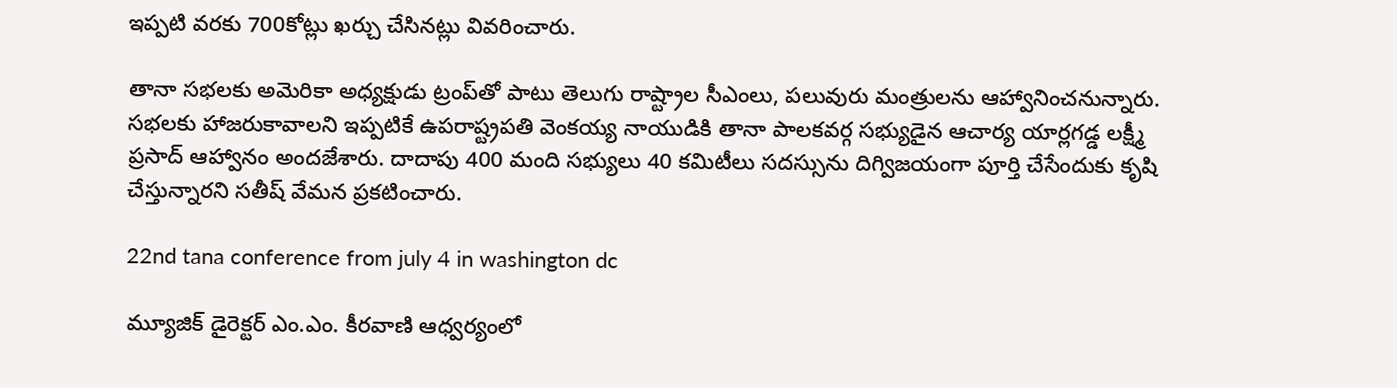ఇప్పటి వరకు 700కోట్లు ఖర్చు చేసినట్లు వివరించారు.

తానా సభలకు అమెరికా అధ్యక్షుడు ట్రంప్‌తో పాటు తెలుగు రాష్ట్రాల సీఎంలు, పలువురు మంత్రులను ఆహ్వానించనున్నారు. సభలకు హాజరుకావాలని ఇప్పటికే ఉపరాష్ట్రపతి వెంకయ్య నాయుడికి తానా పాలకవర్గ సభ్యుడైన ఆచార్య యార్లగడ్డ లక్ష్మీ ప్రసాద్ ఆహ్వానం అందజేశారు. దాదాపు 400 మంది సభ్యులు 40 కమిటీలు సదస్సును దిగ్విజయంగా పూర్తి చేసేందుకు కృషి చేస్తున్నారని సతీష్ వేమన ప్రకటించారు.

22nd tana conference from july 4 in washington dc

మ్యూజిక్ డైరెక్టర్ ఎం.ఎం. కీరవాణి ఆధ్వర్యంలో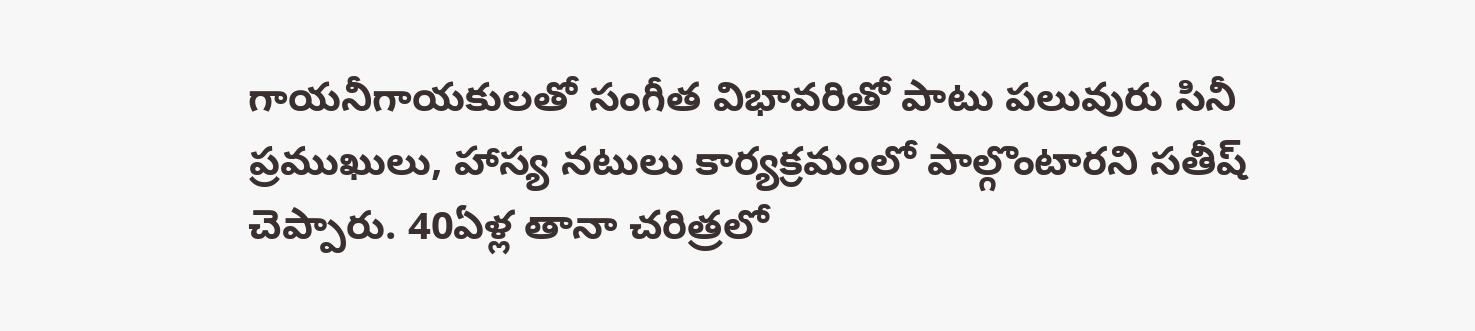గాయనీగాయకులతో సంగీత విభావరితో పాటు పలువురు సినీ ప్రముఖులు, హాస్య నటులు కార్యక్రమంలో పాల్గొంటారని సతీష్ చెప్పారు. 40ఏళ్ల తానా చరిత్రలో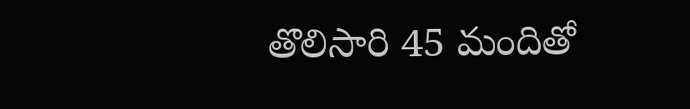తొలిసారి 45 మందితో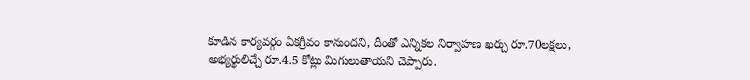కూడిన కార్యవర్గం ఏకగ్రీవం కానుందని, దీంతో ఎన్నికల నిర్వాహణ ఖర్చు రూ.70లక్షలు, అభ్యర్థులిచ్చే రూ.4.5 కోట్లు మిగులుతాయని చెప్పారు.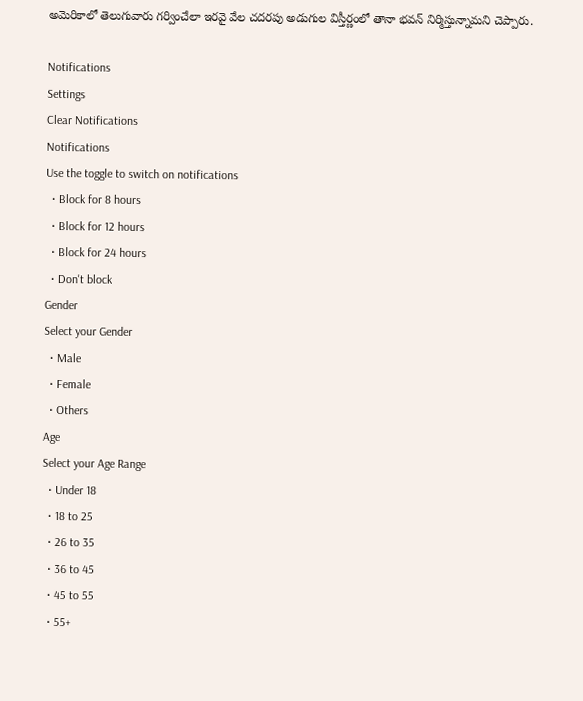అమెరికాలో తెలుగువారు గర్వించేలా ఇరవై వేల చదరపు అడుగుల విస్తీర్ణంలో తానా భవన్ నిర్మిస్తున్నామని చెప్పారు.

Notifications
Settings
Clear Notifications
Notifications
Use the toggle to switch on notifications
  • Block for 8 hours
  • Block for 12 hours
  • Block for 24 hours
  • Don't block
Gender
Select your Gender
  • Male
  • Female
  • Others
Age
Select your Age Range
  • Under 18
  • 18 to 25
  • 26 to 35
  • 36 to 45
  • 45 to 55
  • 55+